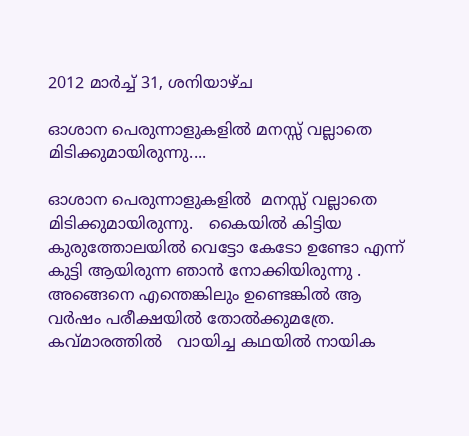2012 മാർച്ച് 31, ശനിയാഴ്‌ച

ഓശാന പെരുന്നാളുകളില്‍ മനസ്സ് വല്ലാതെ മിടിക്കുമായിരുന്നു....

ഓശാന പെരുന്നാളുകളില്‍  മനസ്സ് വല്ലാതെ മിടിക്കുമായിരുന്നു.   കൈയില്‍ കിട്ടിയ കുരുത്തോലയില്‍ വെട്ടോ കേടോ ഉണ്ടോ എന്ന്  കുട്ടി ആയിരുന്ന ഞാന്‍ നോക്കിയിരുന്നു . അങ്ങെനെ എന്തെങ്കിലും ഉണ്ടെങ്കില്‍ ആ വര്‍ഷം പരീക്ഷയില്‍ തോല്‍ക്കുമത്രേ.   കവ്മാരത്തില്‍   വായിച്ച കഥയില്‍ നായിക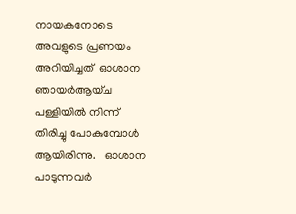നായകനോടെ അവളുടെ പ്രണയം അറിയിച്ചത്  ഓശാന ഞായര്‍ആയ്ച  പള്ളിയില്‍ നിന്ന് തിരിച്ചു പോകുമ്പോള്‍ ആയിരിന്നു.   ഓശാന പാടുന്നവര്‍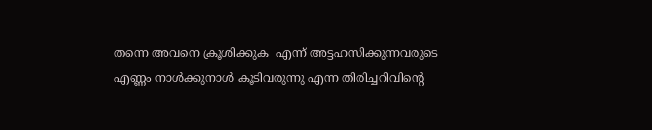തന്നെ അവനെ ക്രൂശിക്കുക  എന്ന് അട്ടഹസിക്കുന്നവരുടെ   എണ്ണം നാള്‍ക്കുനാള്‍ കൂടിവരുന്നു എന്ന തിരിച്ചറിവിന്റെ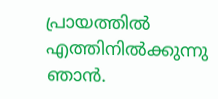പ്രായത്തില്‍ എത്തിനില്‍ക്കുന്നു  ഞാന്‍.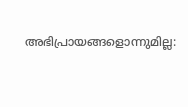അഭിപ്രായങ്ങളൊന്നുമില്ല: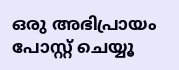ഒരു അഭിപ്രായം പോസ്റ്റ് ചെയ്യൂ